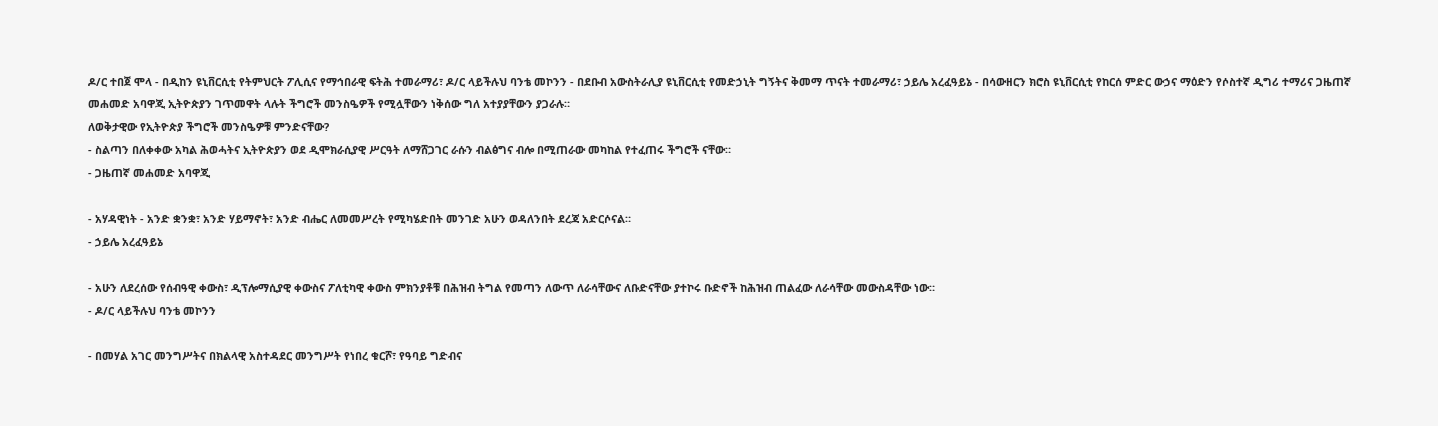ዶ/ር ተበጀ ሞላ - በዲከን ዩኒቨርሲቲ የትምህርት ፖሊሲና የማኅበራዊ ፍትሕ ተመራማሪ፣ ዶ/ር ላይችሉህ ባንቴ መኮንን - በደቡብ አውስትራሊያ ዩኒቨርሲቲ የመድኃኒት ግኝትና ቅመማ ጥናት ተመራማሪ፣ ኃይሌ አረፈዓይኔ - በሳውዘርን ክሮስ ዩኒቨርሲቲ የከርሰ ምድር ውኃና ማዕድን የሶስተኛ ዲግሪ ተማሪና ጋዜጠኛ መሐመድ አባዋጂ ኢትዮጵያን ገጥመዋት ላሉት ችግሮች መንስዔዎች የሚሏቸውን ነቅሰው ግለ አተያያቸውን ያጋራሉ።
ለወቅታዊው የኢትዮጵያ ችግሮች መንስዔዎቹ ምንድናቸው?
- ስልጣን በለቀቀው አካል ሕወሓትና ኢትዮጵያን ወደ ዲሞክራሲያዊ ሥርዓት ለማሸጋገር ራሱን ብልፅግና ብሎ በሚጠራው መካከል የተፈጠሩ ችግሮች ናቸው።
- ጋዜጠኛ መሐመድ አባዋጂ

- አሃዳዊነት - አንድ ቋንቋ፣ አንድ ሃይማኖት፣ አንድ ብሔር ለመመሥረት የሚካሄድበት መንገድ አሁን ወዳለንበት ደረጃ አድርሶናል።
- ኃይሌ አረፈዓይኔ

- አሁን ለደረሰው የሰብዓዊ ቀውስ፣ ዲፕሎማሲያዊ ቀውስና ፖለቲካዊ ቀውስ ምክንያቶቹ በሕዝብ ትግል የመጣን ለውጥ ለራሳቸውና ለቡድናቸው ያተኮሩ ቡድኖች ከሕዝብ ጠልፈው ለራሳቸው መውስዳቸው ነው።
- ዶ/ር ላይችሉህ ባንቴ መኮንን

- በመሃል አገር መንግሥትና በክልላዊ አስተዳደር መንግሥት የነበረ ቁርሾ፣ የዓባይ ግድብና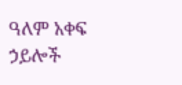ዓለም አቀፍ ኃይሎች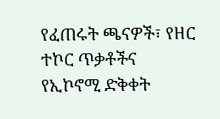የፈጠሩት ጫናዎች፣ የዘር ተኮር ጥቃቶችና የኢኮኖሚ ድቅቀት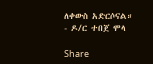ለቀውስ አድርሶናል።
- ዶ/ር ተበጀ ሞላ

Share